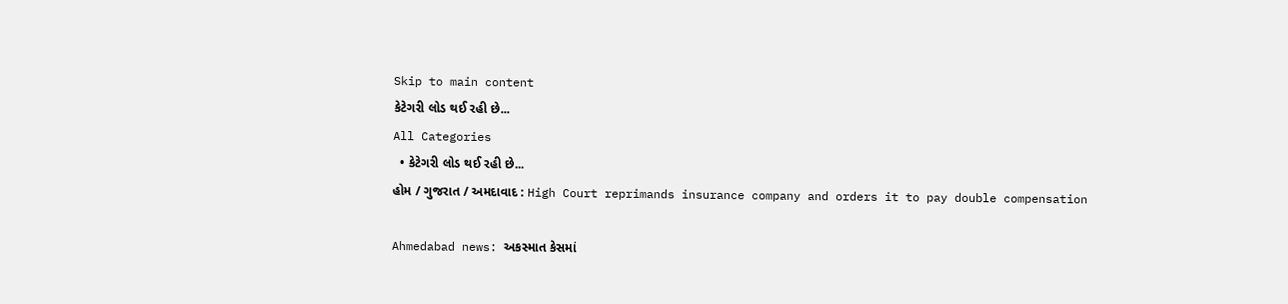Skip to main content
કેટેગરી લોડ થઈ રહી છે...
All Categories
  • કેટેગરી લોડ થઈ રહી છે...
હોમ / ગુજરાત / અમદાવાદ : High Court reprimands insurance company and orders it to pay double compensation

Ahmedabad news: અકસ્માત કેસમાં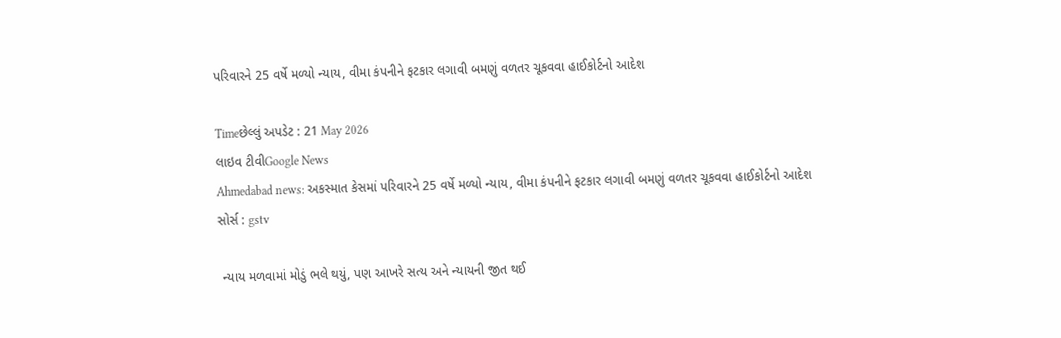પરિવારને 25 વર્ષે મળ્યો ન્યાય, વીમા કંપનીને ફટકાર લગાવી બમણું વળતર ચૂકવવા હાઈકોર્ટનો આદેશ

Timeછેલ્લું અપડેટ : 21 May 2026
લાઇવ ટીવીGoogle News
Ahmedabad news: અકસ્માત કેસમાં પરિવારને 25 વર્ષે મળ્યો ન્યાય, વીમા કંપનીને ફટકાર લગાવી બમણું વળતર ચૂકવવા હાઈકોર્ટનો આદેશ
સોર્સ : gstv

 ન્યાય મળવામાં મોડું ભલે થયું, પણ આખરે સત્ય અને ન્યાયની જીત થઈ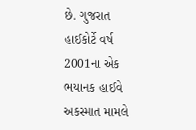છે. ગુજરાત હાઈકોર્ટે વર્ષ 2001ના એક ભયાનક હાઈવે અકસ્માત મામલે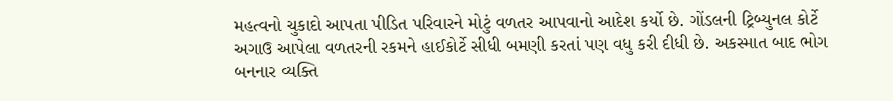મહત્વનો ચુકાદો આપતા પીડિત પરિવારને મોટું વળતર આપવાનો આદેશ કર્યો છે. ગોંડલની ટ્રિબ્યુનલ કોર્ટે અગાઉ આપેલા વળતરની રકમને હાઈકોર્ટે સીધી બમણી કરતાં પણ વધુ કરી દીધી છે. અકસ્માત બાદ ભોગ બનનાર વ્યક્તિ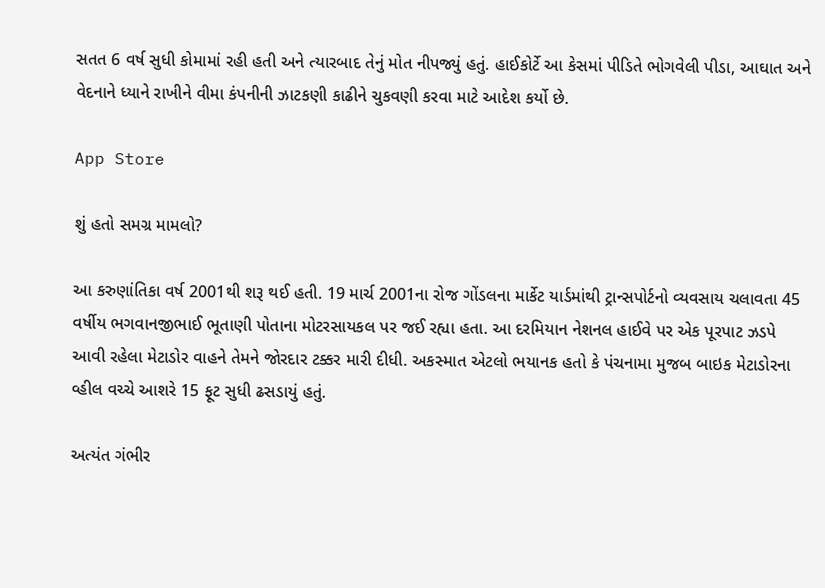સતત 6 વર્ષ સુધી કોમામાં રહી હતી અને ત્યારબાદ તેનું મોત નીપજ્યું હતું. હાઈકોર્ટે આ કેસમાં પીડિતે ભોગવેલી પીડા, આઘાત અને વેદનાને ધ્યાને રાખીને વીમા કંપનીની ઝાટકણી કાઢીને ચુકવણી કરવા માટે આદેશ કર્યો છે.

App Store

શું હતો સમગ્ર મામલો?

આ કરુણાંતિકા વર્ષ 2001થી શરૂ થઈ હતી. 19 માર્ચ 2001ના રોજ ગોંડલના માર્કેટ યાર્ડમાંથી ટ્રાન્સપોર્ટનો વ્યવસાય ચલાવતા 45 વર્ષીય ભગવાનજીભાઈ ભૂતાણી પોતાના મોટરસાયકલ પર જઈ રહ્યા હતા. આ દરમિયાન નેશનલ હાઈવે પર એક પૂરપાટ ઝડપે આવી રહેલા મેટાડોર વાહને તેમને જોરદાર ટક્કર મારી દીધી. અકસ્માત એટલો ભયાનક હતો કે પંચનામા મુજબ બાઇક મેટાડોરના વ્હીલ વચ્ચે આશરે 15 ફૂટ સુધી ઢસડાયું હતું.

અત્યંત ગંભીર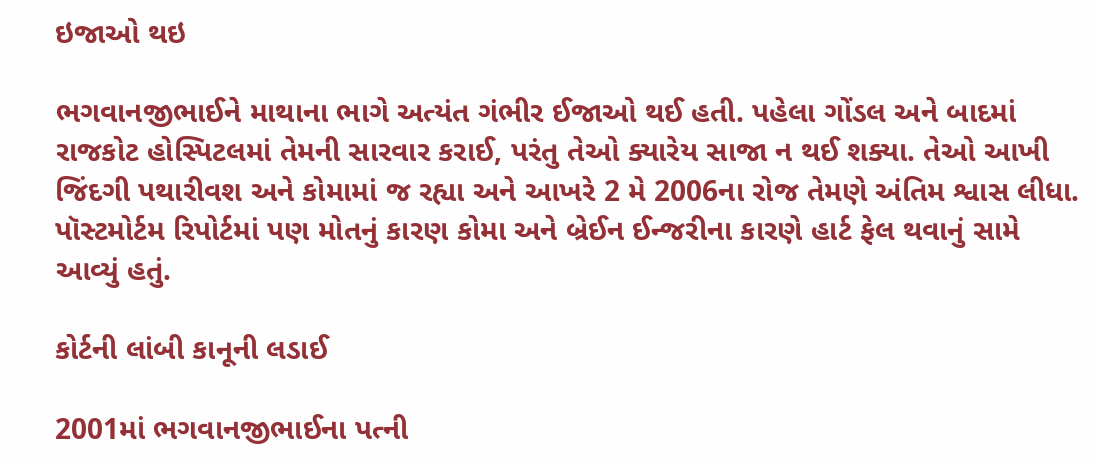ઇજાઓ થઇ

ભગવાનજીભાઈને માથાના ભાગે અત્યંત ગંભીર ઈજાઓ થઈ હતી. પહેલા ગોંડલ અને બાદમાં રાજકોટ હોસ્પિટલમાં તેમની સારવાર કરાઈ, પરંતુ તેઓ ક્યારેય સાજા ન થઈ શક્યા. તેઓ આખી જિંદગી પથારીવશ અને કોમામાં જ રહ્યા અને આખરે 2 મે 2006ના રોજ તેમણે અંતિમ શ્વાસ લીધા. પૉસ્ટમોર્ટમ રિપોર્ટમાં પણ મોતનું કારણ કોમા અને બ્રેઈન ઈન્જરીના કારણે હાર્ટ ફેલ થવાનું સામે આવ્યું હતું.

કોર્ટની લાંબી કાનૂની લડાઈ

2001માં ભગવાનજીભાઈના પત્ની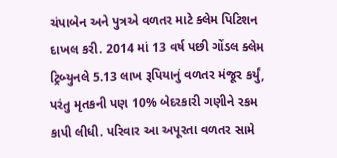ચંપાબેન અને પુત્રએ વળતર માટે ક્લેમ પિટિશન દાખલ કરી. 2014 માં 13 વર્ષ પછી ગોંડલ ક્લેમ ટ્રિબ્યુનલે 5.13 લાખ રૂપિયાનું વળતર મંજૂર કર્યું, પરંતુ મૃતકની પણ 10% બેદરકારી ગણીને રકમ કાપી લીધી. પરિવાર આ અપૂરતા વળતર સામે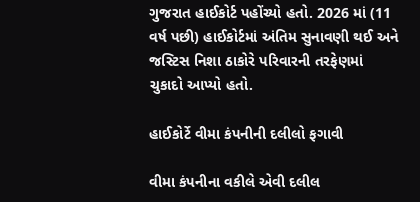ગુજરાત હાઈકોર્ટ પહોંચ્યો હતો. 2026 માં (11 વર્ષ પછી) હાઈકોર્ટમાં અંતિમ સુનાવણી થઈ અને જસ્ટિસ નિશા ઠાકોરે પરિવારની તરફેણમાં ચુકાદો આપ્યો હતો.

હાઈકોર્ટે વીમા કંપનીની દલીલો ફગાવી

વીમા કંપનીના વકીલે એવી દલીલ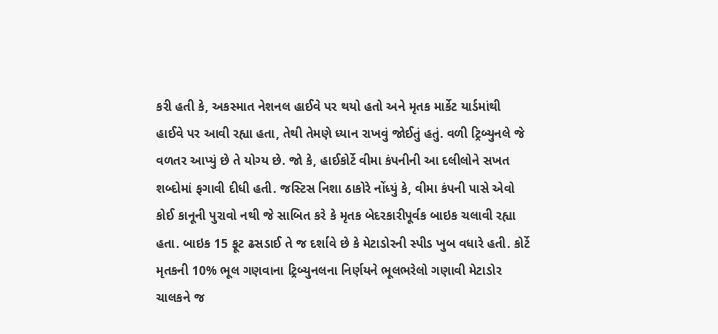કરી હતી કે, અકસ્માત નેશનલ હાઈવે પર થયો હતો અને મૃતક માર્કેટ યાર્ડમાંથી હાઈવે પર આવી રહ્યા હતા, તેથી તેમણે ધ્યાન રાખવું જોઈતું હતું. વળી ટ્રિબ્યુનલે જે વળતર આપ્યું છે તે યોગ્ય છે. જો કે, હાઈકોર્ટે વીમા કંપનીની આ દલીલોને સખત શબ્દોમાં ફગાવી દીધી હતી. જસ્ટિસ નિશા ઠાકોરે નોંધ્યું કે, વીમા કંપની પાસે એવો કોઈ કાનૂની પુરાવો નથી જે સાબિત કરે કે મૃતક બેદરકારીપૂર્વક બાઇક ચલાવી રહ્યા હતા. બાઇક 15 ફૂટ ઢસડાઈ તે જ દર્શાવે છે કે મેટાડોરની સ્પીડ ખુબ વધારે હતી. કોર્ટે મૃતકની 10% ભૂલ ગણવાના ટ્રિબ્યુનલના નિર્ણયને ભૂલભરેલો ગણાવી મેટાડોર ચાલકને જ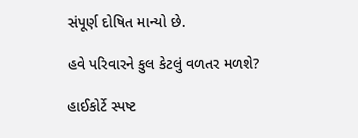સંપૂર્ણ દોષિત માન્યો છે.

હવે પરિવારને કુલ કેટલું વળતર મળશે?

હાઈકોર્ટે સ્પષ્ટ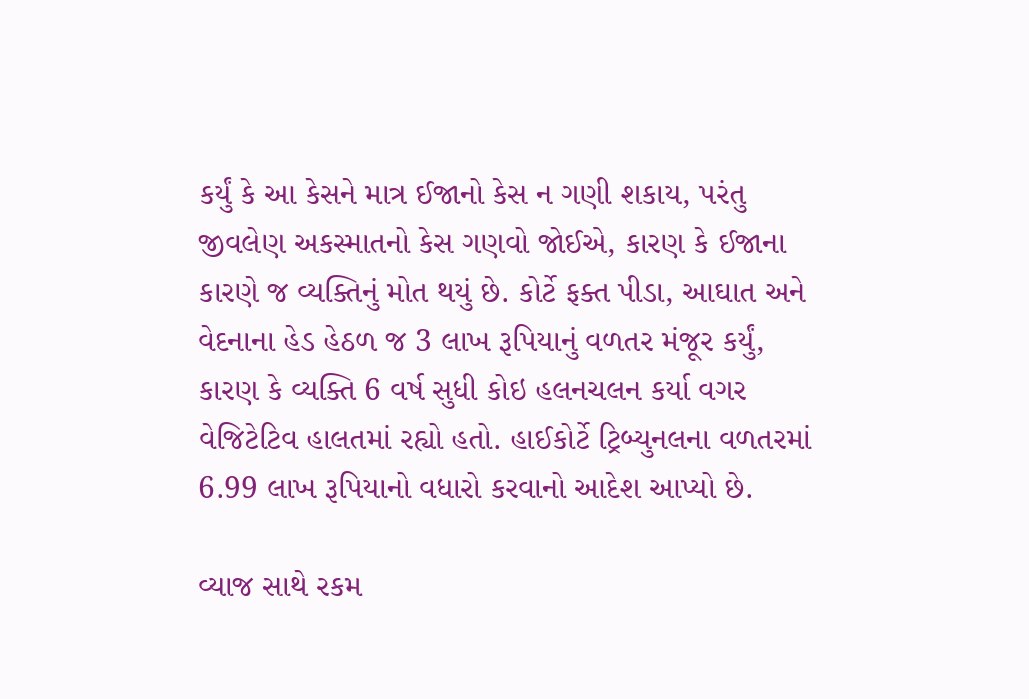કર્યું કે આ કેસને માત્ર ઈજાનો કેસ ન ગણી શકાય, પરંતુ જીવલેણ અકસ્માતનો કેસ ગણવો જોઈએ, કારણ કે ઈજાના કારણે જ વ્યક્તિનું મોત થયું છે. કોર્ટે ફક્ત પીડા, આઘાત અને વેદનાના હેડ હેઠળ જ 3 લાખ રૂપિયાનું વળતર મંજૂર કર્યું, કારણ કે વ્યક્તિ 6 વર્ષ સુધી કોઇ હલનચલન કર્યા વગર વેજિટેટિવ હાલતમાં રહ્યો હતો. હાઈકોર્ટે ટ્રિબ્યુનલના વળતરમાં 6.99 લાખ રૂપિયાનો વધારો કરવાનો આદેશ આપ્યો છે.

વ્યાજ સાથે રકમ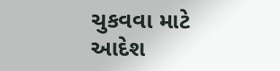ચુકવવા માટે આદેશ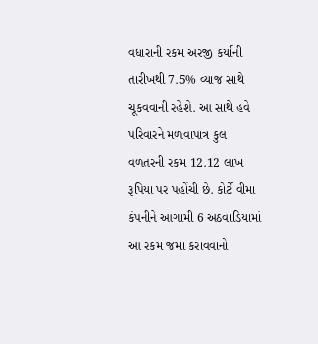વધારાની રકમ અરજી કર્યાની તારીખથી 7.5% વ્યાજ સાથે ચૂકવવાની રહેશે. આ સાથે હવે પરિવારને મળવાપાત્ર કુલ વળતરની રકમ 12.12 લાખ રૂપિયા પર પહોંચી છે. કોર્ટે વીમા કંપનીને આગામી 6 અઠવાડિયામાં આ રકમ જમા કરાવવાનો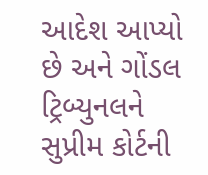આદેશ આપ્યો છે અને ગોંડલ ટ્રિબ્યુનલને સુપ્રીમ કોર્ટની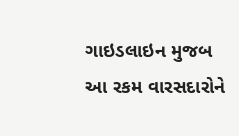ગાઇડલાઇન મુજબ આ રકમ વારસદારોને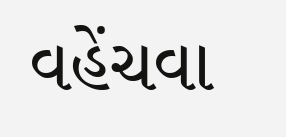વહેંચવા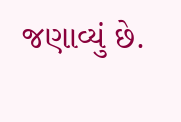જણાવ્યું છે.